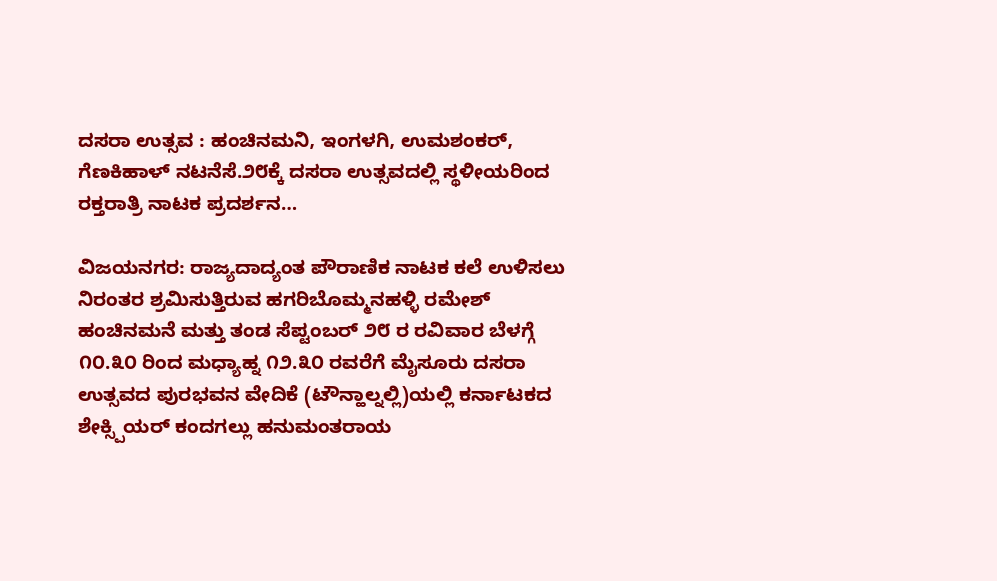ದಸರಾ ಉತ್ಸವ : ಹಂಚಿನಮನಿ, ಇಂಗಳಗಿ, ಉಮಶಂಕರ್, ಗೆಣಕಿಹಾಳ್ ನಟನೆಸೆ.೨೮ಕ್ಕೆ ದಸರಾ ಉತ್ಸವದಲ್ಲಿ ಸ್ಥಳೀಯರಿಂದ ರಕ್ತರಾತ್ರಿ ನಾಟಕ ಪ್ರದರ್ಶನ…

ವಿಜಯನಗರ: ರಾಜ್ಯದಾದ್ಯಂತ ಪೌರಾಣಿಕ ನಾಟಕ ಕಲೆ ಉಳಿಸಲು ನಿರಂತರ ಶ್ರಮಿಸುತ್ತಿರುವ ಹಗರಿಬೊಮ್ಮನಹಳ್ಳಿ ರಮೇಶ್ ಹಂಚಿನಮನೆ ಮತ್ತು ತಂಡ ಸೆಪ್ಟಂಬರ್ ೨೮ ರ ರವಿವಾರ ಬೆಳಗ್ಗೆ ೧೦.೩೦ ರಿಂದ ಮಧ್ಯಾಹ್ನ ೧೨.೩೦ ರವರೆಗೆ ಮೈಸೂರು ದಸರಾ ಉತ್ಸವದ ಪುರಭವನ ವೇದಿಕೆ (ಟೌನ್ಹಾಲ್ನಲ್ಲಿ)ಯಲ್ಲಿ ಕರ್ನಾಟಕದ ಶೇಕ್ಸ್ಪಿಯರ್ ಕಂದಗಲ್ಲು ಹನುಮಂತರಾಯ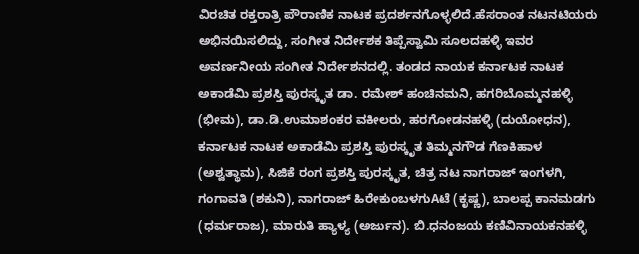ವಿರಚಿತ ರಕ್ತರಾತ್ರಿ ಪೌರಾಣಿಕ ನಾಟಕ ಪ್ರದರ್ಶನಗೊಳ್ಳಲಿದೆ.ಹೆಸರಾಂತ ನಟನಟಿಯರು ಅಭಿನಯಿಸಲಿದ್ದು, ಸಂಗೀತ ನಿರ್ದೇಶಕ ತಿಪ್ಪೆಸ್ವಾಮಿ ಸೂಲದಹಳ್ಳಿ ಇವರ ಅವರ್ಣನೀಯ ಸಂಗೀತ ನಿರ್ದೇಶನದಲ್ಲಿ. ತಂಡದ ನಾಯಕ ಕರ್ನಾಟಕ ನಾಟಕ ಅಕಾಡೆಮಿ ಪ್ರಶಸ್ತಿ ಪುರಸ್ಕೃತ ಡಾ. ರಮೇಶ್ ಹಂಚಿನಮನಿ, ಹಗರಿಬೊಮ್ಮನಹಳ್ಳಿ (ಭೀಮ), ಡಾ.ಡಿ.ಉಮಾಶಂಕರ ವಕೀಲರು, ಹರಗೋಡನಹಳ್ಳಿ (ದುಯೋಧನ), ಕರ್ನಾಟಕ ನಾಟಕ ಅಕಾಡೆಮಿ ಪ್ರಶಸ್ತಿ ಪುರಸ್ಕೃತ ತಿಮ್ಮನಗೌಡ ಗೆಣಕಿಹಾಳ (ಅಶ್ವತ್ಥಾಮ), ಸಿಜಿಕೆ ರಂಗ ಪ್ರಶಸ್ತಿ ಪುರಸ್ಕೃತ, ಚಿತ್ರ ನಟ ನಾಗರಾಜ್ ಇಂಗಳಗಿ, ಗಂಗಾವತಿ (ಶಕುನಿ), ನಾಗರಾಜ್ ಹಿರೇಕುಂಬಳಗುAಟೆ (ಕೃಷ್ಣ), ಬಾಲಪ್ಪ ಕಾನಮಡಗು (ಧರ್ಮರಾಜ), ಮಾರುತಿ ಹ್ಯಾಳ್ಯ (ಅರ್ಜುನ). ಬಿ.ಧನಂಜಯ ಕಣಿವಿನಾಯಕನಹಳ್ಳಿ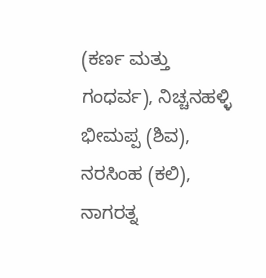(ಕರ್ಣ ಮತ್ತು ಗಂಧರ್ವ), ನಿಚ್ಚನಹಳ್ಳಿ ಭೀಮಪ್ಪ (ಶಿವ), ನರಸಿಂಹ (ಕಲಿ), ನಾಗರತ್ನ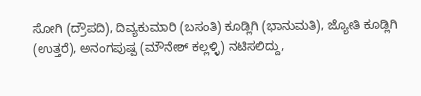ಸೋಗಿ (ದ್ರೌಪದಿ), ದಿವ್ಯಕುಮಾರಿ (ಬಸಂತಿ) ಕೂಡ್ಲಿಗಿ (ಭಾನುಮತಿ), ಜ್ಯೋತಿ ಕೂಡ್ಲಿಗಿ (ಉತ್ತರೆ), ಅನಂಗಪುಷ್ಪ (ಮೌನೇಶ್ ಕಲ್ಲಳ್ಳಿ) ನಟಿಸಲಿದ್ದು,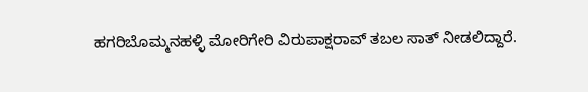ಹಗರಿಬೊಮ್ಮನಹಳ್ಳಿ ಮೋರಿಗೇರಿ ವಿರುಪಾಕ್ಷರಾವ್ ತಬಲ ಸಾತ್ ನೀಡಲಿದ್ದಾರೆ.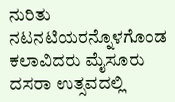ನುರಿತು ನಟನಟಿಯರನ್ನೊಳಗೊಂಡ ಕಲಾವಿದರು ಮೈಸೂರು ದಸರಾ ಉತ್ಸವದಲ್ಲಿ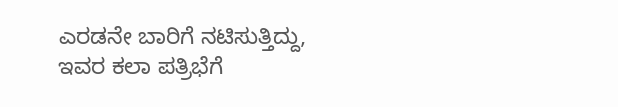ಎರಡನೇ ಬಾರಿಗೆ ನಟಿಸುತ್ತಿದ್ದು, ಇವರ ಕಲಾ ಪತ್ರಿಭೆಗೆ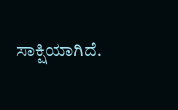ಸಾಕ್ಷಿಯಾಗಿದೆ.